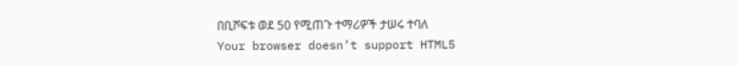በቢሾፍቱ ወደ 50 የሚጠጉ ተማሪዎች ታሠሩ ተባለ
Your browser doesn’t support HTML5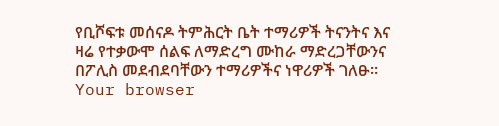የቢሾፍቱ መሰናዶ ትምሕርት ቤት ተማሪዎች ትናንትና እና ዛሬ የተቃውሞ ሰልፍ ለማድረግ ሙከራ ማድረጋቸውንና በፖሊስ መደብደባቸውን ተማሪዎችና ነዋሪዎች ገለፁ፡፡
Your browser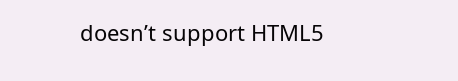doesn’t support HTML5